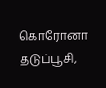கொரோனா தடுப்பூசி,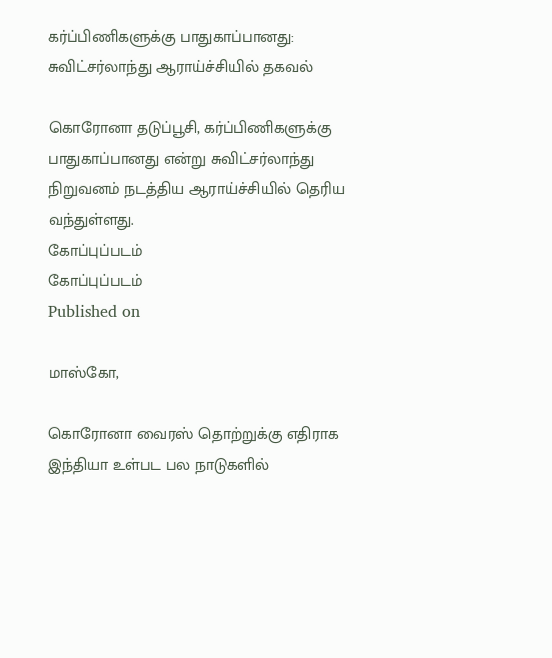கர்ப்பிணிகளுக்கு பாதுகாப்பானது: சுவிட்சர்லாந்து ஆராய்ச்சியில் தகவல்

கொரோனா தடுப்பூசி, கர்ப்பிணிகளுக்கு பாதுகாப்பானது என்று சுவிட்சர்லாந்து நிறுவனம் நடத்திய ஆராய்ச்சியில் தெரிய வந்துள்ளது.
கோப்புப்படம்
கோப்புப்படம்
Published on

மாஸ்கோ,

கொரோனா வைரஸ் தொற்றுக்கு எதிராக இந்தியா உள்பட பல நாடுகளில்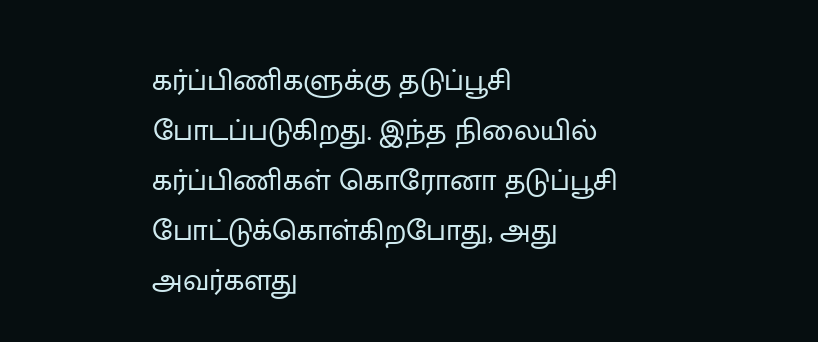கர்ப்பிணிகளுக்கு தடுப்பூசி போடப்படுகிறது. இந்த நிலையில் கர்ப்பிணிகள் கொரோனா தடுப்பூசி போட்டுக்கொள்கிறபோது, அது அவர்களது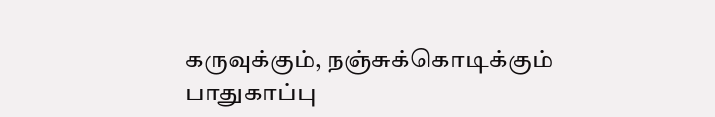கருவுக்கும், நஞ்சுக்கொடிக்கும் பாதுகாப்பு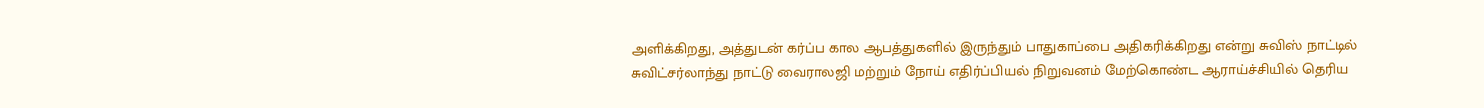அளிக்கிறது, அத்துடன் கர்ப்ப கால ஆபத்துகளில் இருந்தும் பாதுகாப்பை அதிகரிக்கிறது என்று சுவிஸ் நாட்டில் சுவிட்சர்லாந்து நாட்டு வைராலஜி மற்றும் நோய் எதிர்ப்பியல் நிறுவனம் மேற்கொண்ட ஆராய்ச்சியில் தெரிய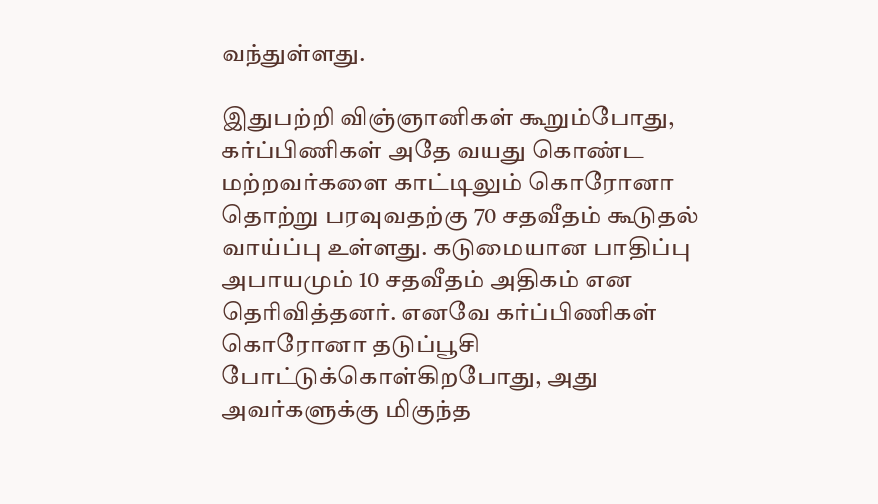வந்துள்ளது.

இதுபற்றி விஞ்ஞானிகள் கூறும்போது, கர்ப்பிணிகள் அதே வயது கொண்ட மற்றவர்களை காட்டிலும் கொரோனா தொற்று பரவுவதற்கு 70 சதவீதம் கூடுதல் வாய்ப்பு உள்ளது. கடுமையான பாதிப்பு அபாயமும் 10 சதவீதம் அதிகம் என தெரிவித்தனர். எனவே கர்ப்பிணிகள் கொரோனா தடுப்பூசி போட்டுக்கொள்கிறபோது, அது அவர்களுக்கு மிகுந்த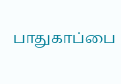பாதுகாப்பை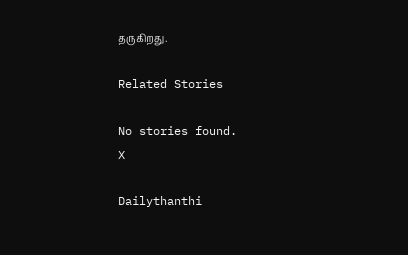தருகிறது.

Related Stories

No stories found.
X

Dailythanthi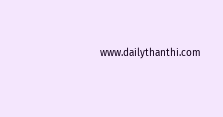www.dailythanthi.com